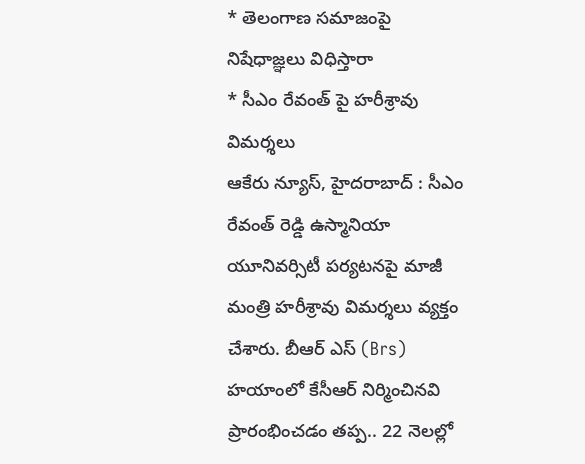* తెలంగాణ సమాజంపై నిషేధాజ్ఞలు విధిస్తారా
* సీఎం రేవంత్ పై హరీశ్రావు విమర్శలు
ఆకేరు న్యూస్, హైదరాబాద్ : సీఎం రేవంత్ రెడ్డి ఉస్మానియా యూనివర్సిటీ పర్యటనపై మాజీ మంత్రి హరీశ్రావు విమర్శలు వ్యక్తం చేశారు. బీఆర్ ఎస్ (Brs) హయాంలో కేసీఆర్ నిర్మించినవి ప్రారంభించడం తప్ప.. 22 నెలల్లో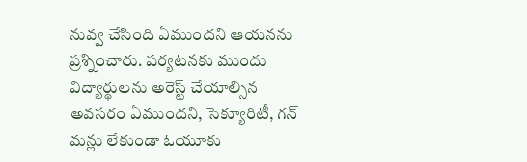నువ్వ చేసింది ఏముందని ఆయనను ప్రశ్నించారు. పర్యటనకు ముందు విద్యార్థులను అరెస్ట్ చేయాల్సిన అవసరం ఏముందని, సెక్యూరిటీ, గన్ మన్లు లేకుండా ఓయూకు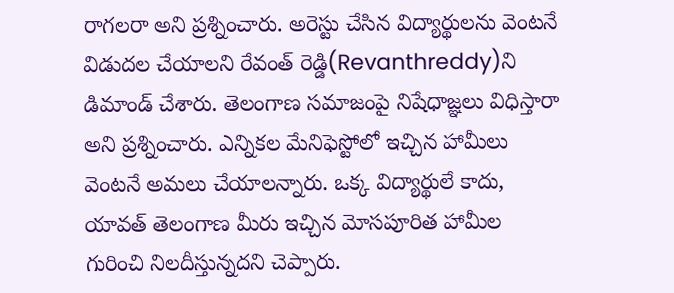రాగలరా అని ప్రశ్నించారు. అరెస్టు చేసిన విద్యార్థులను వెంటనే విడుదల చేయాలని రేవంత్ రెడ్డి(Revanthreddy)ని డిమాండ్ చేశారు. తెలంగాణ సమాజంపై నిషేధాజ్ఞలు విధిస్తారా అని ప్రశ్నించారు. ఎన్నికల మేనిఫెస్టోలో ఇచ్చిన హామీలు వెంటనే అమలు చేయాలన్నారు. ఒక్క విద్యార్థులే కాదు, యావత్ తెలంగాణ మీరు ఇచ్చిన మోసపూరిత హామీల గురించి నిలదీస్తున్నదని చెప్పారు.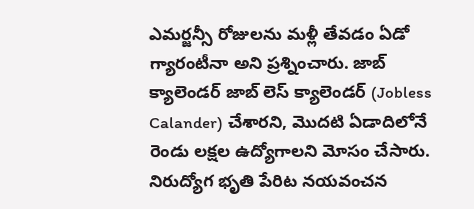ఎమర్జన్సీ రోజులను మళ్లీ తేవడం ఏడో గ్యారంటీనా అని ప్రశ్నించారు. జాబ్ క్యాలెండర్ జాబ్ లెస్ క్యాలెండర్ (Jobless Calander) చేశారని, మొదటి ఏడాదిలోనే రెండు లక్షల ఉద్యోగాలని మోసం చేసారు. నిరుద్యోగ భృతి పేరిట నయవంచన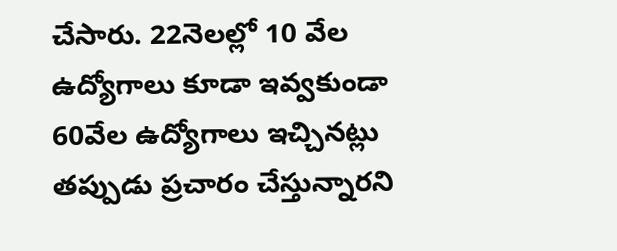చేసారు. 22నెలల్లో 10 వేల ఉద్యోగాలు కూడా ఇవ్వకుండా 60వేల ఉద్యోగాలు ఇచ్చినట్లు తప్పుడు ప్రచారం చేస్తున్నారని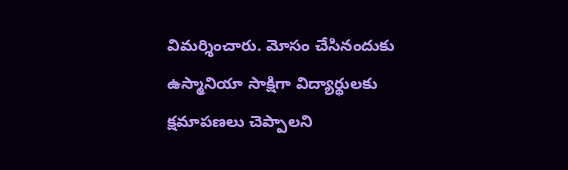విమర్శించారు. మోసం చేసినందుకు ఉస్మానియా సాక్షిగా విద్యార్థులకు క్షమాపణలు చెప్పాలని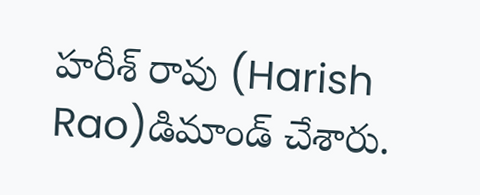హరీశ్ రావు (Harish Rao)డిమాండ్ చేశారు.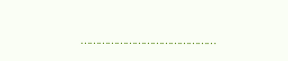………………………………………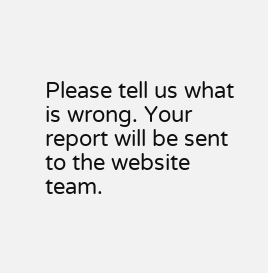Please tell us what is wrong. Your report will be sent to the website team.